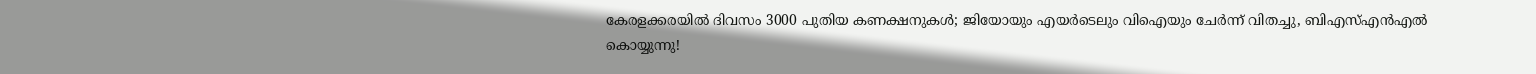കേരളക്കരയിൽ ദിവസം 3000 പുതിയ കണക്ഷനുകൾ; ജിയോയും എയർടെലും വിഐയും ചേർന്ന് വിതച്ചു, ബിഎസ്എൻഎൽ കൊയ്യുന്നു!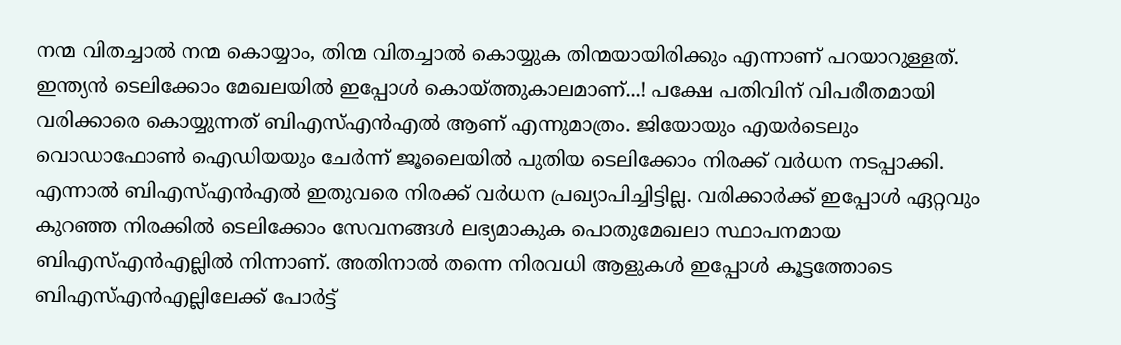നന്മ വിതച്ചാൽ നന്മ കൊയ്യാം, തിന്മ വിതച്ചാൽ കൊയ്യുക തിന്മയായിരിക്കും എന്നാണ് പറയാറുള്ളത്. ഇന്ത്യൻ ടെലിക്കോം മേഖലയിൽ ഇപ്പോൾ കൊയ്ത്തുകാലമാണ്...! പക്ഷേ പതിവിന് വിപരീതമായി വരിക്കാരെ കൊയ്യുന്നത് ബിഎസ്എൻഎൽ ആണ് എന്നുമാത്രം. ജിയോയും എയർടെലും വൊഡാഫോൺ ഐഡിയയും ചേർന്ന് ജൂലൈയിൽ പുതിയ ടെലിക്കോം നിരക്ക് വർധന നടപ്പാക്കി. എന്നാൽ ബിഎസ്എൻഎൽ ഇതുവരെ നിരക്ക് വർധന പ്രഖ്യാപിച്ചിട്ടില്ല. വരിക്കാർക്ക് ഇപ്പോൾ ഏറ്റവും കുറഞ്ഞ നിരക്കിൽ ടെലിക്കോം സേവനങ്ങൾ ലഭ്യമാകുക പൊതുമേഖലാ സ്ഥാപനമായ ബിഎസ്എൻഎല്ലിൽ നിന്നാണ്. അതിനാൽ തന്നെ നിരവധി ആളുകൾ ഇപ്പോൾ കൂട്ടത്തോടെ ബിഎസ്എൻഎല്ലിലേക്ക് പോർട്ട്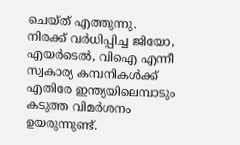ചെയ്ത് എത്തുന്നു.
നിരക്ക് വർധിപ്പിച്ച ജിയോ, എയർടെൽ, വിഐ എന്നീ സ്വകാര്യ കമ്പനികൾക്ക് എതിരേ ഇന്ത്യയിലെമ്പാടും കടുത്ത വിമർശനം ഉയരുന്നുണ്ട്.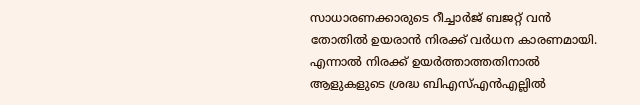സാധാരണക്കാരുടെ റീച്ചാർജ് ബജറ്റ് വൻ തോതിൽ ഉയരാൻ നിരക്ക് വർധന കാരണമായി. എന്നാൽ നിരക്ക് ഉയർത്താത്തതിനാൽ ആളുകളുടെ ശ്രദ്ധ ബിഎസ്എൻഎല്ലിൽ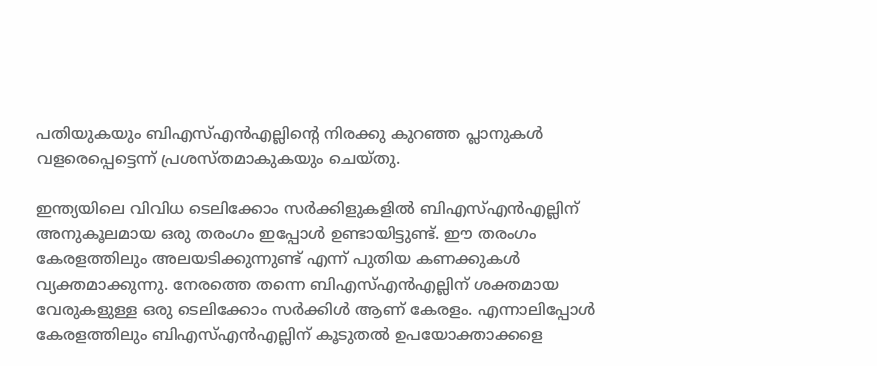പതിയുകയും ബിഎസ്എൻഎല്ലിന്റെ നിരക്കു കുറഞ്ഞ പ്ലാനുകൾ വളരെപ്പെട്ടെന്ന് പ്രശസ്തമാകുകയും ചെയ്തു.

ഇന്ത്യയിലെ വിവിധ ടെലിക്കോം സർക്കിളുകളിൽ ബിഎസ്എൻഎല്ലിന് അനുകൂലമായ ഒരു തരംഗം ഇപ്പോൾ ഉണ്ടായിട്ടുണ്ട്. ഈ തരംഗം കേരളത്തിലും അലയടിക്കുന്നുണ്ട് എന്ന് പുതിയ കണക്കുകൾ വ്യക്തമാക്കുന്നു. നേരത്തെ തന്നെ ബിഎസ്എൻഎല്ലിന് ശക്തമായ വേരുകളുള്ള ഒരു ടെലിക്കോം സർക്കിൾ ആണ് കേരളം. എന്നാലിപ്പോൾ കേരളത്തിലും ബിഎസ്എൻഎല്ലിന് കൂടുതൽ ഉപയോക്താക്കളെ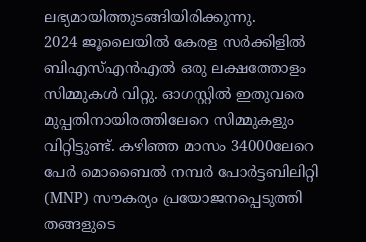ലഭ്യമായിത്തുടങ്ങിയിരിക്കുന്നു.
2024 ജൂലൈയിൽ കേരള സർക്കിളിൽ ബിഎസ്എൻഎൽ ഒരു ലക്ഷത്തോളം സിമ്മുകൾ വിറ്റു. ഓഗസ്റ്റിൽ ഇതുവരെ മുപ്പതിനായിരത്തിലേറെ സിമ്മുകളും വിറ്റിട്ടുണ്ട്. കഴിഞ്ഞ മാസം 34000ലേറെ പേർ മൊബൈൽ നമ്പർ പോർട്ടബിലിറ്റി (MNP) സൗകര്യം പ്രയോജനപ്പെടുത്തി തങ്ങളുടെ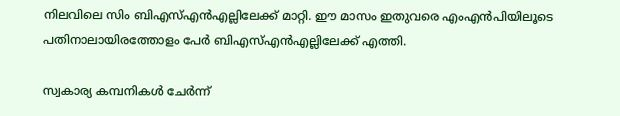നിലവിലെ സിം ബിഎസ്എൻഎല്ലിലേക്ക് മാറ്റി. ഈ മാസം ഇതുവരെ എംഎൻപിയിലൂടെ പതിനാലായിരത്തോളം പേർ ബിഎസ്എൻഎല്ലിലേക്ക് എത്തി.

സ്വകാര്യ കമ്പനികൾ ചേർന്ന്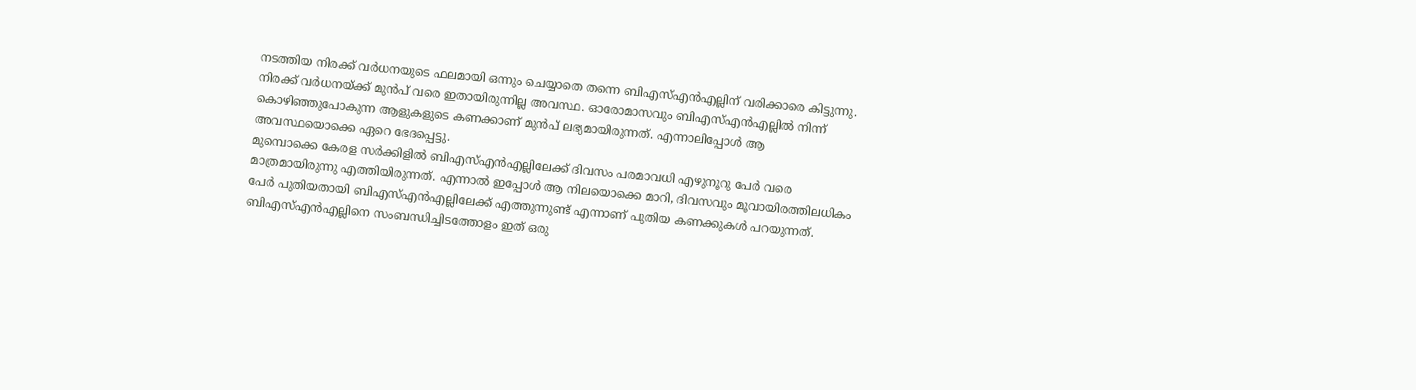നടത്തിയ നിരക്ക് വർധനയുടെ ഫലമായി ഒന്നും ചെയ്യാതെ തന്നെ ബിഎസ്എൻഎല്ലിന് വരിക്കാരെ കിട്ടുന്നു. നിരക്ക് വർധനയ്ക്ക് മുൻപ് വരെ ഇതായിരുന്നില്ല അവസ്ഥ. ഓരോമാസവും ബിഎസ്എൻഎല്ലിൽ നിന്ന് കൊഴിഞ്ഞുപോകുന്ന ആളുകളുടെ കണക്കാണ് മുൻപ് ലഭ്യമായിരുന്നത്. എന്നാലിപ്പോൾ ആ അവസ്ഥയൊക്കെ ഏറെ ഭേദപ്പെട്ടു.
മുമ്പൊക്കെ കേരള സർക്കിളിൽ ബിഎസ്എൻഎല്ലിലേക്ക് ദിവസം പരമാവധി എഴുനൂറു പേർ വരെ മാത്രമായിരുന്നു എത്തിയിരുന്നത്. എന്നാൽ ഇപ്പോൾ ആ നിലയൊക്കെ മാറി, ദിവസവും മൂവായിരത്തിലധികം പേർ പുതിയതായി ബിഎസ്എൻഎല്ലിലേക്ക് എത്തുന്നുണ്ട് എന്നാണ് പുതിയ കണക്കുകൾ പറയുന്നത്. ബിഎസ്എൻഎല്ലിനെ സംബന്ധിച്ചിടത്തോളം ഇത് ഒരു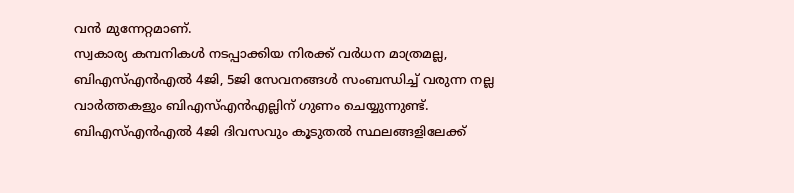വൻ മുന്നേറ്റമാണ്.
സ്വകാര്യ കമ്പനികൾ നടപ്പാക്കിയ നിരക്ക് വർധന മാത്രമല്ല, ബിഎസ്എൻഎൽ 4ജി, 5ജി സേവനങ്ങൾ സംബന്ധിച്ച് വരുന്ന നല്ല വാർത്തകളും ബിഎസ്എൻഎല്ലിന് ഗുണം ചെയ്യുന്നുണ്ട്. ബിഎസ്എൻഎൽ 4ജി ദിവസവും കൂടുതൽ സ്ഥലങ്ങളിലേക്ക്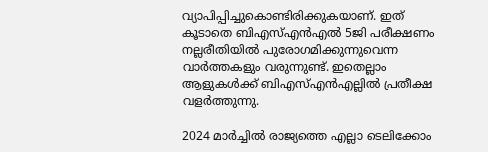വ്യാപിപ്പിച്ചുകൊണ്ടിരിക്കുകയാണ്. ഇത് കൂടാതെ ബിഎസ്എൻഎൽ 5ജി പരീക്ഷണം നല്ലരീതിയിൽ പുരോഗമിക്കുന്നുവെന്ന വാർത്തകളും വരുന്നുണ്ട്. ഇതെല്ലാം ആളുകൾക്ക് ബിഎസ്എൻഎല്ലിൽ പ്രതീക്ഷ വളർത്തുന്നു.

2024 മാർച്ചിൽ രാജ്യത്തെ എല്ലാ ടെലിക്കോം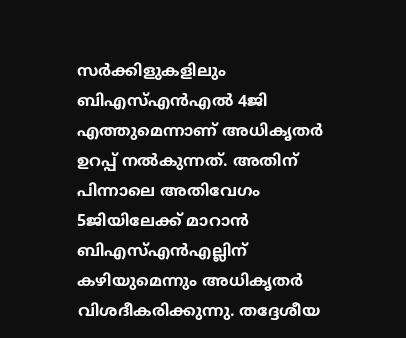സർക്കിളുകളിലും ബിഎസ്എൻഎൽ 4ജി എത്തുമെന്നാണ് അധികൃതർ ഉറപ്പ് നൽകുന്നത്. അതിന് പിന്നാലെ അതിവേഗം 5ജിയിലേക്ക് മാറാൻ ബിഎസ്എൻഎല്ലിന് കഴിയുമെന്നും അധികൃതർ വിശദീകരിക്കുന്നു. തദ്ദേശീയ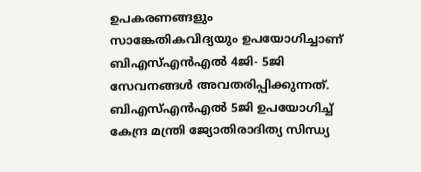ഉപകരണങ്ങളും സാങ്കേതികവിദ്യയും ഉപയോഗിച്ചാണ് ബിഎസ്എൻഎൽ 4ജി- 5ജി സേവനങ്ങൾ അവതരിപ്പിക്കുന്നത്. ബിഎസ്എൻഎൽ 5ജി ഉപയോഗിച്ച് കേന്ദ്ര മന്ത്രി ജ്യോതിരാദിത്യ സിന്ധ്യ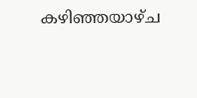കഴിഞ്ഞയാഴ്ച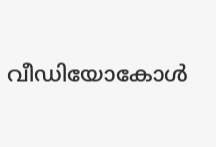വീഡിയോകോൾ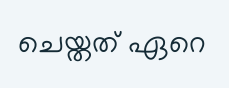ചെയ്തത് ഏറെ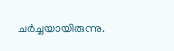ചർച്ചയായിരുന്നു.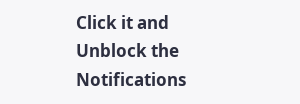Click it and Unblock the Notifications